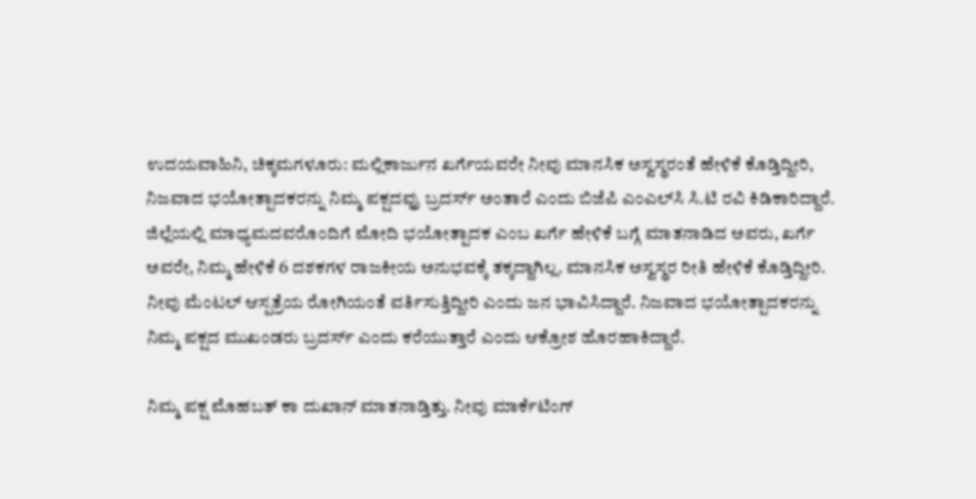ಉದಯವಾಹಿನಿ, ಚಿಕ್ಕಮಗಳೂರು: ಮಲ್ಲಿಕಾರ್ಜುನ ಖರ್ಗೆಯವರೇ ನೀವು ಮಾನಸಿಕ ಅಸ್ವಸ್ಥರಂತೆ ಹೇಳಿಕೆ ಕೊಡ್ತಿದ್ದೀರಿ, ನಿಜವಾದ ಭಯೋತ್ಪಾದಕರನ್ನು ನಿಮ್ಮ ಪಕ್ಷದವ್ರು ಬ್ರದರ್ಸ್ ಅಂತಾರೆ ಎಂದು ಬಿಜೆಪಿ ಎಂಎಲ್‌ಸಿ ಸಿ.ಟಿ ರವಿ ಕಿಡಿಕಾರಿದ್ದಾರೆ.
ಜಿಲ್ಲೆಯಲ್ಲಿ ಮಾಧ್ಯಮದವರೊಂದಿಗೆ ಮೋದಿ ಭಯೋತ್ಪಾದಕ ಎಂಬ ಖರ್ಗೆ ಹೇಳಿಕೆ ಬಗ್ಗೆ ಮಾತನಾಡಿದ ಅವರು, ಖರ್ಗೆ ಅವರೇ, ನಿಮ್ಮ ಹೇಳಿಕೆ 6 ದಶಕಗಳ ರಾಜಕೀಯ ಅನುಭವಕ್ಕೆ ತಕ್ಕದ್ದಾಗಿಲ್ಲ. ಮಾನಸಿಕ ಅಸ್ವಸ್ಥರ ರೀತಿ ಹೇಳಿಕೆ ಕೊಡ್ತಿದ್ದೀರಿ. ನೀವು ಮೆಂಟಲ್ ಆಸ್ಪತ್ರೆಯ ರೋಗಿಯಂತೆ ವರ್ತಿಸುತ್ತಿದ್ದೀರಿ ಎಂದು ಜನ ಭಾವಿಸಿದ್ದಾರೆ. ನಿಜವಾದ ಭಯೋತ್ಪಾದಕರನ್ನು ನಿಮ್ಮ ಪಕ್ಷದ ಮುಖಂಡರು ಬ್ರದರ್ಸ್ ಎಂದು ಕರೆಯುತ್ತಾರೆ ಎಂದು ಆಕ್ರೋಶ ಹೊರಹಾಕಿದ್ದಾರೆ.

ನಿಮ್ಮ ಪಕ್ಷ ಮೊಹಬತ್ ಕಾ ದುಖಾನ್ ಮಾತನಾಡ್ತಿತ್ತು. ನೀವು ಮಾರ್ಕೆಟಿಂಗ್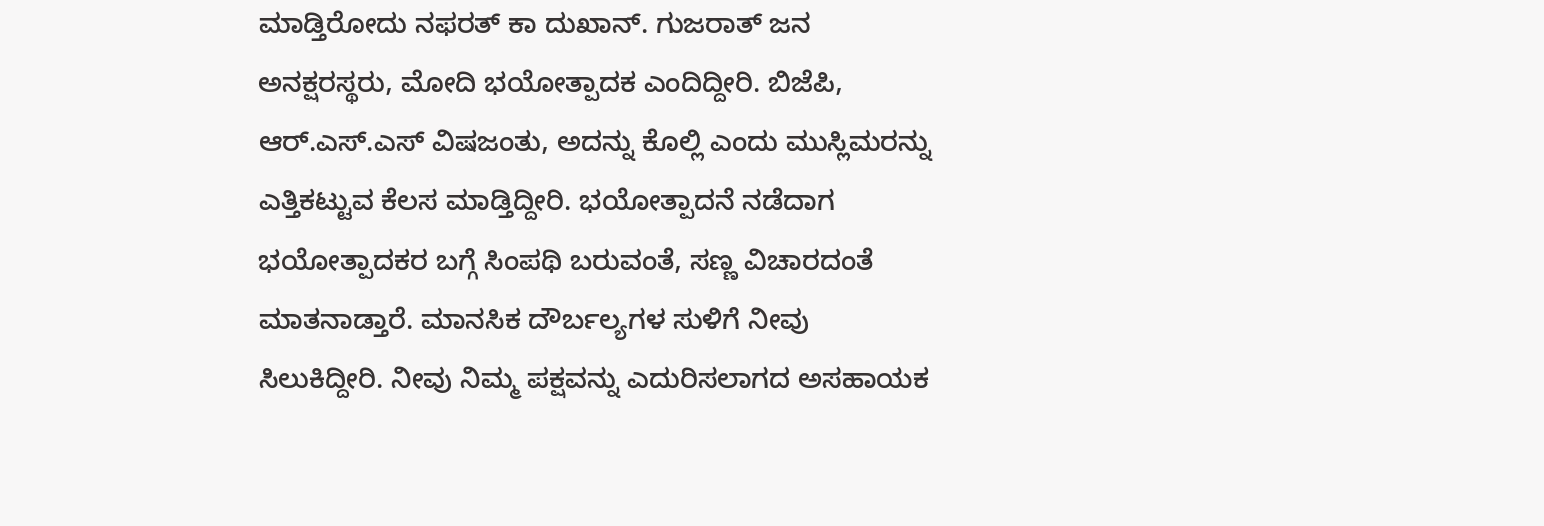ಮಾಡ್ತಿರೋದು ನಫರತ್ ಕಾ ದುಖಾನ್. ಗುಜರಾತ್ ಜನ ಅನಕ್ಷರಸ್ಥರು, ಮೋದಿ ಭಯೋತ್ಪಾದಕ ಎಂದಿದ್ದೀರಿ. ಬಿಜೆಪಿ, ಆರ್.ಎಸ್.ಎಸ್ ವಿಷಜಂತು, ಅದನ್ನು ಕೊಲ್ಲಿ ಎಂದು ಮುಸ್ಲಿಮರನ್ನು ಎತ್ತಿಕಟ್ಟುವ ಕೆಲಸ ಮಾಡ್ತಿದ್ದೀರಿ. ಭಯೋತ್ಪಾದನೆ ನಡೆದಾಗ ಭಯೋತ್ಪಾದಕರ ಬಗ್ಗೆ ಸಿಂಪಥಿ ಬರುವಂತೆ, ಸಣ್ಣ ವಿಚಾರದಂತೆ ಮಾತನಾಡ್ತಾರೆ. ಮಾನಸಿಕ ದೌರ್ಬಲ್ಯಗಳ ಸುಳಿಗೆ ನೀವು ಸಿಲುಕಿದ್ದೀರಿ. ನೀವು ನಿಮ್ಮ ಪಕ್ಷವನ್ನು ಎದುರಿಸಲಾಗದ ಅಸಹಾಯಕ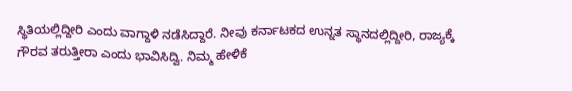ಸ್ಥಿತಿಯಲ್ಲಿದ್ದೀರಿ ಎಂದು ವಾಗ್ದಾಳಿ ನಡೆಸಿದ್ದಾರೆ. ನೀವು ಕರ್ನಾಟಕದ ಉನ್ನತ ಸ್ಥಾನದಲ್ಲಿದ್ದೀರಿ, ರಾಜ್ಯಕ್ಕೆ ಗೌರವ ತರುತ್ತೀರಾ ಎಂದು ಭಾವಿಸಿದ್ವಿ. ನಿಮ್ಮ ಹೇಳಿಕೆ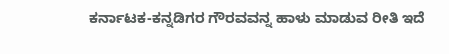ಕರ್ನಾಟಕ-ಕನ್ನಡಿಗರ ಗೌರವವನ್ನ ಹಾಳು ಮಾಡುವ ರೀತಿ ಇದೆ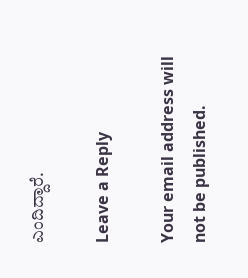ಎಂದಿದ್ದಾರೆ.

Leave a Reply

Your email address will not be published.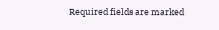Required fields are marked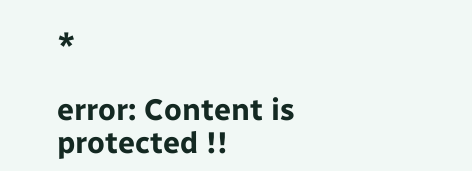*

error: Content is protected !!